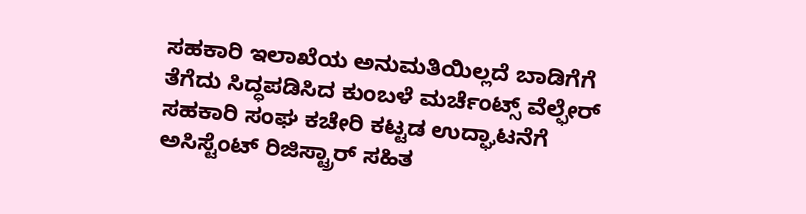ಸಹಕಾರಿ ಇಲಾಖೆಯ ಅನುಮತಿಯಿಲ್ಲದೆ ಬಾಡಿಗೆಗೆ ತೆಗೆದು ಸಿದ್ಧಪಡಿಸಿದ ಕುಂಬಳೆ ಮರ್ಚೆಂಟ್ಸ್ ವೆಲ್ಫೇರ್ ಸಹಕಾರಿ ಸಂಘ ಕಚೇರಿ ಕಟ್ಟಡ ಉದ್ಘಾಟನೆಗೆ ಅಸಿಸ್ಟೆಂಟ್ ರಿಜಿಸ್ಟ್ರಾರ್ ಸಹಿತ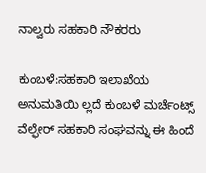ನಾಲ್ವರು ಸಹಕಾರಿ ನೌಕರರು

ಕುಂಬಳೆ:ಸಹಕಾರಿ ಇಲಾಖೆಯ ಅನುಮತಿಯಿ ಲ್ಲದೆ ಕುಂಬಳೆ ಮರ್ಚೆಂಟ್ಸ್ ವೆಲ್ಫೇರ್ ಸಹಕಾರಿ ಸಂಘವನ್ನು ಈ ಹಿಂದೆ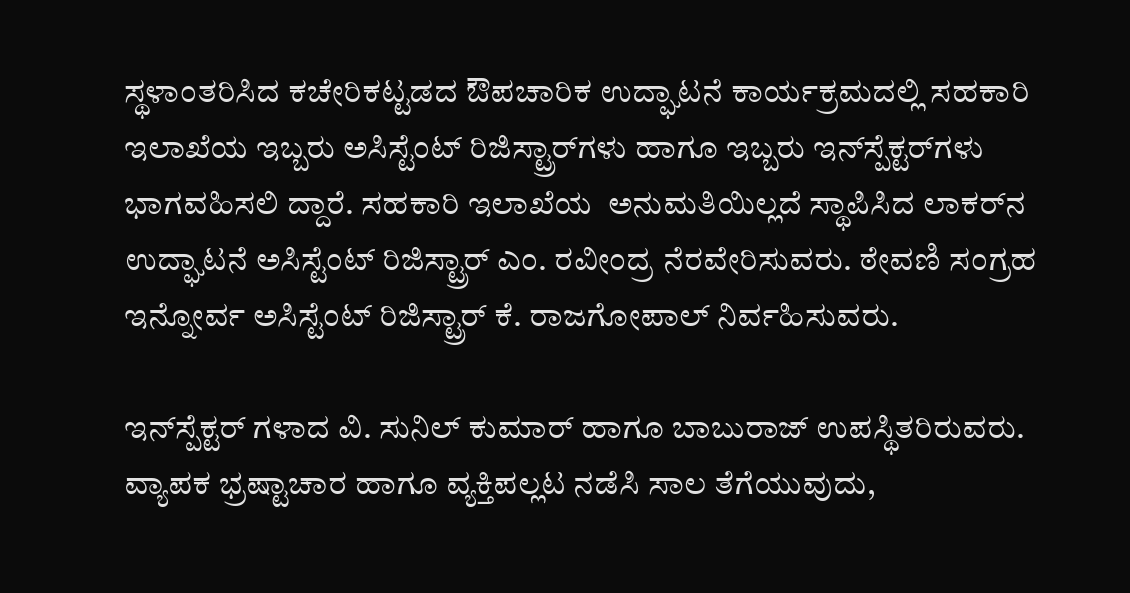ಸ್ಥಳಾಂತರಿಸಿದ ಕಚೇರಿಕಟ್ಟಡದ ಔಪಚಾರಿಕ ಉದ್ಘಾಟನೆ ಕಾರ್ಯಕ್ರಮದಲ್ಲಿ ಸಹಕಾರಿ ಇಲಾಖೆಯ ಇಬ್ಬರು ಅಸಿಸ್ಟೆಂಟ್ ರಿಜಿಸ್ಟ್ರಾರ್‌ಗಳು ಹಾಗೂ ಇಬ್ಬರು ಇನ್‌ಸ್ಪೆಕ್ಟರ್‌ಗಳು ಭಾಗವಹಿಸಲಿ ದ್ದಾರೆ. ಸಹಕಾರಿ ಇಲಾಖೆಯ  ಅನುಮತಿಯಿಲ್ಲದೆ ಸ್ಥಾಪಿಸಿದ ಲಾಕರ್‌ನ ಉದ್ಘಾಟನೆ ಅಸಿಸ್ಟೆಂಟ್ ರಿಜಿಸ್ಟ್ರಾರ್ ಎಂ. ರವೀಂದ್ರ ನೆರವೇರಿಸುವರು. ಠೇವಣಿ ಸಂಗ್ರಹ ಇನ್ನೋರ್ವ ಅಸಿಸ್ಟೆಂಟ್ ರಿಜಿಸ್ಟ್ರಾರ್ ಕೆ. ರಾಜಗೋಪಾಲ್ ನಿರ್ವಹಿಸುವರು.

ಇನ್‌ಸ್ಪೆಕ್ಟರ್ ಗಳಾದ ವಿ. ಸುನಿಲ್ ಕುಮಾರ್ ಹಾಗೂ ಬಾಬುರಾಜ್ ಉಪಸ್ಥಿತರಿರುವರು. ವ್ಯಾಪಕ ಭ್ರಷ್ಟಾಚಾರ ಹಾಗೂ ವ್ಯಕ್ತಿಪಲ್ಲಟ ನಡೆಸಿ ಸಾಲ ತೆಗೆಯುವುದು,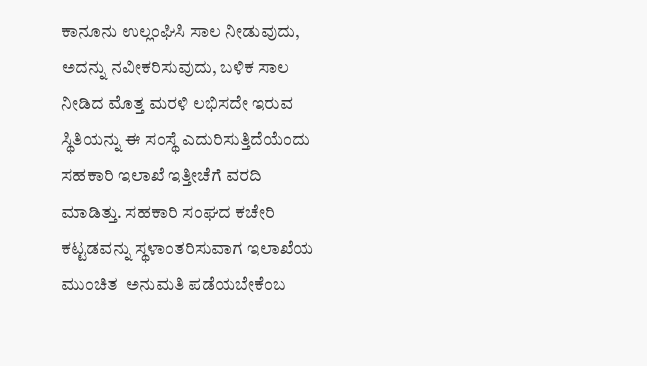ಕಾನೂನು ಉಲ್ಲಂಘಿಸಿ ಸಾಲ ನೀಡುವುದು, ಅದನ್ನು ನವೀಕರಿಸುವುದು, ಬಳಿಕ ಸಾಲ ನೀಡಿದ ಮೊತ್ತ ಮರಳಿ ಲಭಿಸದೇ ಇರುವ ಸ್ಥಿತಿಯನ್ನು ಈ ಸಂಸ್ಥೆ ಎದುರಿಸುತ್ತಿದೆಯೆಂದು ಸಹಕಾರಿ ಇಲಾಖೆ ಇತ್ತೀಚೆಗೆ ವರದಿ ಮಾಡಿತ್ತು. ಸಹಕಾರಿ ಸಂಘದ ಕಚೇರಿ ಕಟ್ಟಡವನ್ನು ಸ್ಥಳಾಂತರಿಸುವಾಗ ಇಲಾಖೆಯ ಮುಂಚಿತ  ಅನುಮತಿ ಪಡೆಯಬೇಕೆಂಬ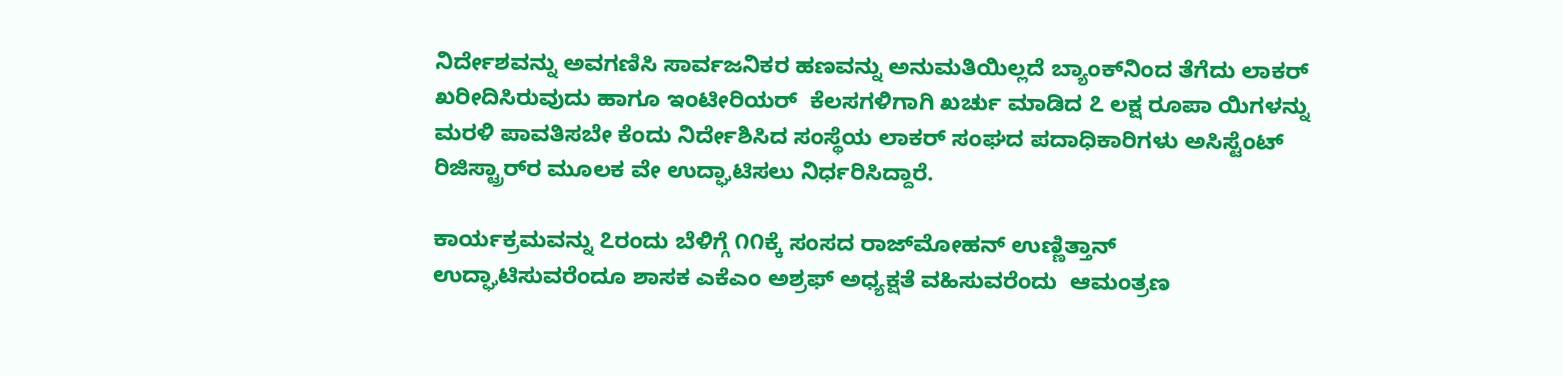ನಿರ್ದೇಶವನ್ನು ಅವಗಣಿಸಿ ಸಾರ್ವಜನಿಕರ ಹಣವನ್ನು ಅನುಮತಿಯಿಲ್ಲದೆ ಬ್ಯಾಂಕ್‌ನಿಂದ ತೆಗೆದು ಲಾಕರ್ ಖರೀದಿಸಿರುವುದು ಹಾಗೂ ಇಂಟೀರಿಯರ್  ಕೆಲಸಗಳಿಗಾಗಿ ಖರ್ಚು ಮಾಡಿದ ೭ ಲಕ್ಷ ರೂಪಾ ಯಿಗಳನ್ನು ಮರಳಿ ಪಾವತಿಸಬೇ ಕೆಂದು ನಿರ್ದೇಶಿಸಿದ ಸಂಸ್ಥೆಯ ಲಾಕರ್ ಸಂಘದ ಪದಾಧಿಕಾರಿಗಳು ಅಸಿಸ್ಟೆಂಟ್ ರಿಜಿಸ್ಟ್ರಾರ್‌ರ ಮೂಲಕ ವೇ ಉದ್ಘಾಟಿಸಲು ನಿರ್ಧರಿಸಿದ್ದಾರೆ.

ಕಾರ್ಯಕ್ರಮವನ್ನು ೭ರಂದು ಬೆಳಿಗ್ಗೆ ೧೧ಕ್ಕೆ ಸಂಸದ ರಾಜ್‌ಮೋಹನ್ ಉಣ್ಣಿತ್ತಾನ್ ಉದ್ಘಾಟಿಸುವರೆಂದೂ ಶಾಸಕ ಎಕೆಎಂ ಅಶ್ರಫ್ ಅಧ್ಯಕ್ಷತೆ ವಹಿಸುವರೆಂದು  ಆಮಂತ್ರಣ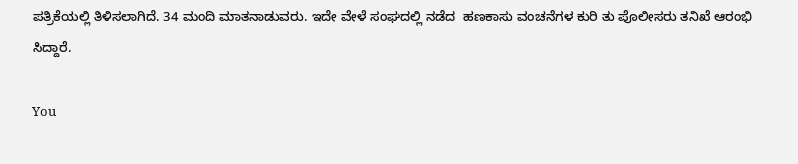ಪತ್ರಿಕೆಯಲ್ಲಿ ತಿಳಿಸಲಾಗಿದೆ. 34 ಮಂದಿ ಮಾತನಾಡುವರು. ಇದೇ ವೇಳೆ ಸಂಘದಲ್ಲಿ ನಡೆದ  ಹಣಕಾಸು ವಂಚನೆಗಳ ಕುರಿ ತು ಪೊಲೀಸರು ತನಿಖೆ ಆರಂಭಿ ಸಿದ್ದಾರೆ.

You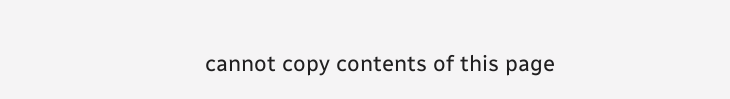cannot copy contents of this page